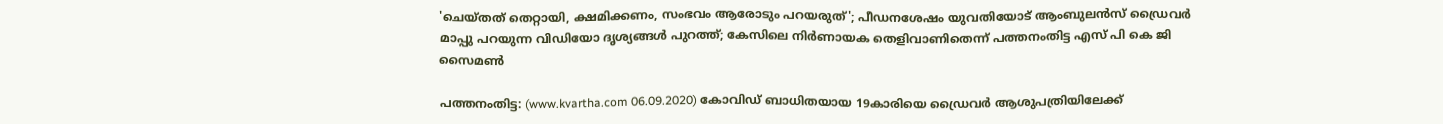'ചെയ്തത് തെറ്റായി, ക്ഷമിക്കണം, സംഭവം ആരോടും പറയരുത്'; പീഡനശേഷം യുവതിയോട് ആംബുലന്‍സ് ഡ്രൈവര്‍ മാപ്പു പറയുന്ന വിഡിയോ ദൃശ്യങ്ങള്‍ പുറത്ത്; കേസിലെ നിര്‍ണായക തെളിവാണിതെന്ന് പത്തനംതിട്ട എസ് പി കെ ജി സൈമണ്‍

പത്തനംതിട്ട: (www.kvartha.com 06.09.2020) കോവിഡ് ബാധിതയായ 19കാരിയെ ഡ്രൈവര്‍ ആശുപത്രിയിലേക്ക്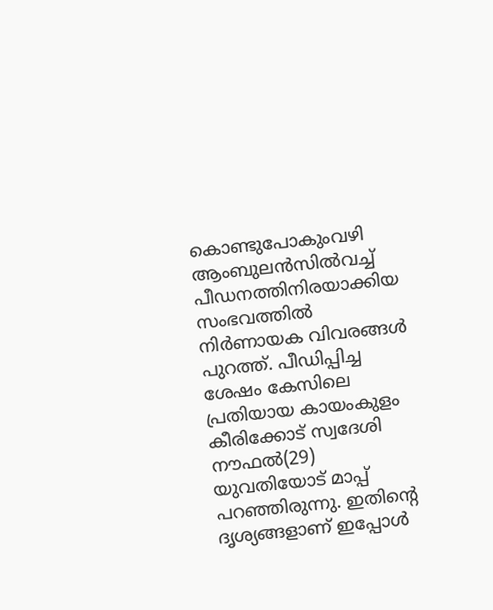കൊണ്ടുപോകുംവഴി ആംബുലന്‍സില്‍വച്ച് പീഡനത്തിനിരയാക്കിയ സംഭവത്തില്‍ നിര്‍ണായക വിവരങ്ങള്‍ പുറത്ത്. പീഡിപ്പിച്ച ശേഷം കേസിലെ പ്രതിയായ കായംകുളം കീരിക്കോട് സ്വദേശി നൗഫല്‍(29) യുവതിയോട് മാപ്പ് പറഞ്ഞിരുന്നു. ഇതിന്റെ ദൃശ്യങ്ങളാണ് ഇപ്പോള്‍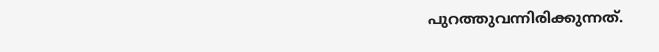പുറത്തുവന്നിരിക്കുന്നത്.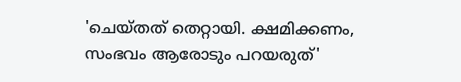'ചെയ്തത് തെറ്റായി. ക്ഷമിക്കണം, സംഭവം ആരോടും പറയരുത്'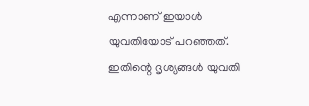എന്നാണ് ഇയാള്‍ യുവതിയോട് പറഞ്ഞത്. ഇതിന്റെ ദൃശ്യങ്ങള്‍ യുവതി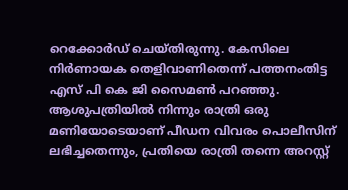റെക്കോര്‍ഡ് ചെയ്തിരുന്നു. കേസിലെ നിര്‍ണായക തെളിവാണിതെന്ന് പത്തനംതിട്ട എസ് പി കെ ജി സൈമണ്‍ പറഞ്ഞു. ആശുപത്രിയില്‍ നിന്നും രാത്രി ഒരു മണിയോടെയാണ് പീഡന വിവരം പൊലീസിന് ലഭിച്ചതെന്നും, പ്രതിയെ രാത്രി തന്നെ അറസ്റ്റ്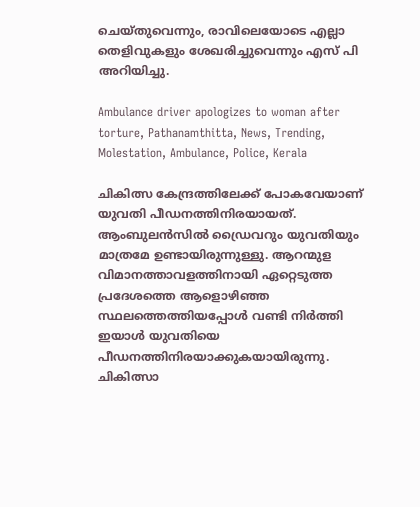ചെയ്തുവെന്നും, രാവിലെയോടെ എല്ലാ തെളിവുകളും ശേഖരിച്ചുവെന്നും എസ് പി അറിയിച്ചു.

Ambulance driver apologizes to woman after torture, Pathanamthitta, News, Trending, Molestation, Ambulance, Police, Kerala

ചികിത്സ കേന്ദ്രത്തിലേക്ക് പോകവേയാണ് യുവതി പീഡനത്തിനിരയായത്. ആംബുലന്‍സില്‍ ഡ്രൈവറും യുവതിയും മാത്രമേ ഉണ്ടായിരുന്നുള്ളു. ആറന്മുള വിമാനത്താവളത്തിനായി ഏറ്റെടുത്ത പ്രദേശത്തെ ആളൊഴിഞ്ഞ സ്ഥലത്തെത്തിയപ്പോള്‍ വണ്ടി നിര്‍ത്തി ഇയാള്‍ യുവതിയെ പീഡനത്തിനിരയാക്കുകയായിരുന്നു. ചികിത്സാ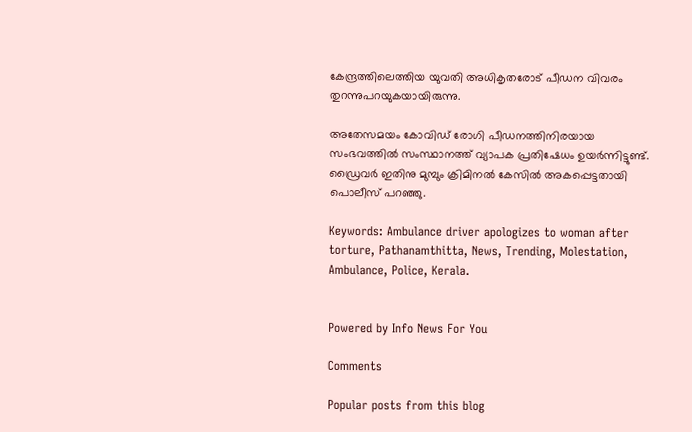കേന്ദ്രത്തിലെത്തിയ യുവതി അധികൃതരോട് പീഡന വിവരം തുറന്നുപറയുകയായിരുന്നു.

അതേസമയം കോവിഡ് രോഗി പീഡനത്തിനിരയായ സംഭവത്തില്‍ സംസ്ഥാനത്ത് വ്യാപക പ്രതിഷേധം ഉയര്‍ന്നിട്ടുണ്ട്. ഡ്രൈവര്‍ ഇതിനു മുമ്പും ക്രിമിനല്‍ കേസില്‍ അകപ്പെട്ടതായി പൊലീസ് പറഞ്ഞു.

Keywords: Ambulance driver apologizes to woman after torture, Pathanamthitta, News, Trending, Molestation, Ambulance, Police, Kerala.


Powered by Info News For You

Comments

Popular posts from this blog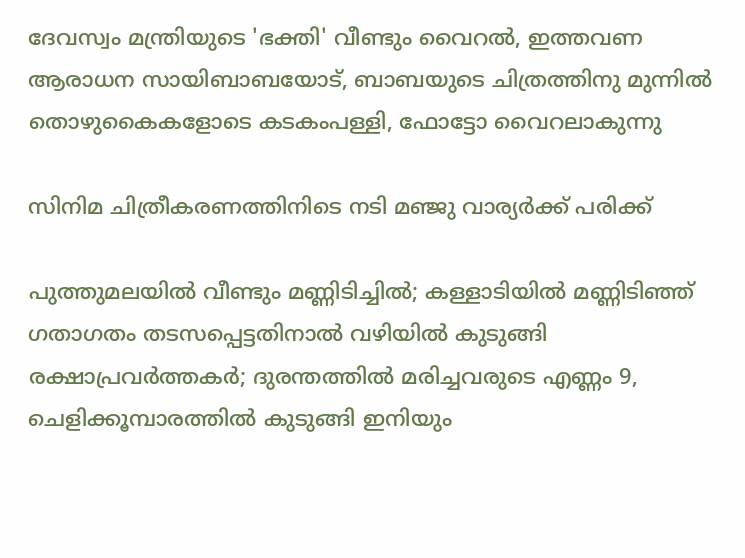ദേവസ്വം മന്ത്രിയുടെ 'ഭക്തി' വീണ്ടും വൈറല്‍, ഇത്തവണ ആരാധന സായിബാബയോട്, ബാബയുടെ ചിത്രത്തിനു മുന്നില്‍ തൊഴുകൈകളോടെ കടകംപള്ളി, ഫോട്ടോ വൈറലാകുന്നു

സിനിമ ചിത്രീകരണത്തിനിടെ നടി മഞ്ജു വാര്യര്‍ക്ക് പരിക്ക്

പുത്തുമലയില്‍ വീണ്ടും മണ്ണിടിച്ചില്‍; കള്ളാടിയില്‍ മണ്ണിടിഞ്ഞ് ഗതാഗതം തടസപ്പെട്ടതിനാല്‍ വഴിയില്‍ കുടുങ്ങി രക്ഷാപ്രവര്‍ത്തകര്‍; ദുരന്തത്തില്‍ മരിച്ചവരുടെ എണ്ണം 9, ചെളിക്കൂമ്പാരത്തില്‍ കുടുങ്ങി ഇനിയും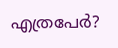എത്രപേര്‍?